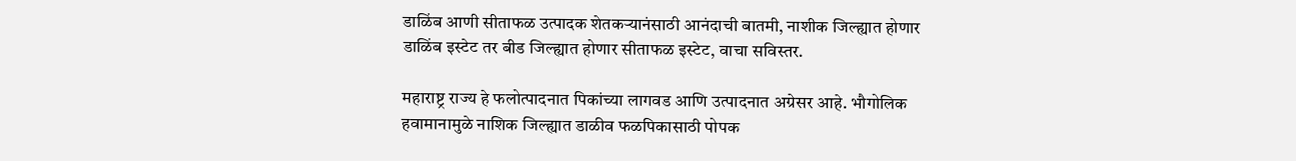डाळिंब आणी सीताफळ उत्पादक शेतकऱ्यानंसाठी आनंदाची बातमी, नाशीक जिल्ह्यात होणार डाळिंब इस्टेट तर बीड जिल्ह्यात होणार सीताफळ इस्टेट, वाचा सविस्तर.

महाराष्ट्र राज्य हे फलोत्पादनात पिकांच्या लागवड आणि उत्पादनात अग्रेसर आहे. भौगोलिक हवामानामुळे नाशिक जिल्ह्यात डाळीव फळपिकासाठी पोपक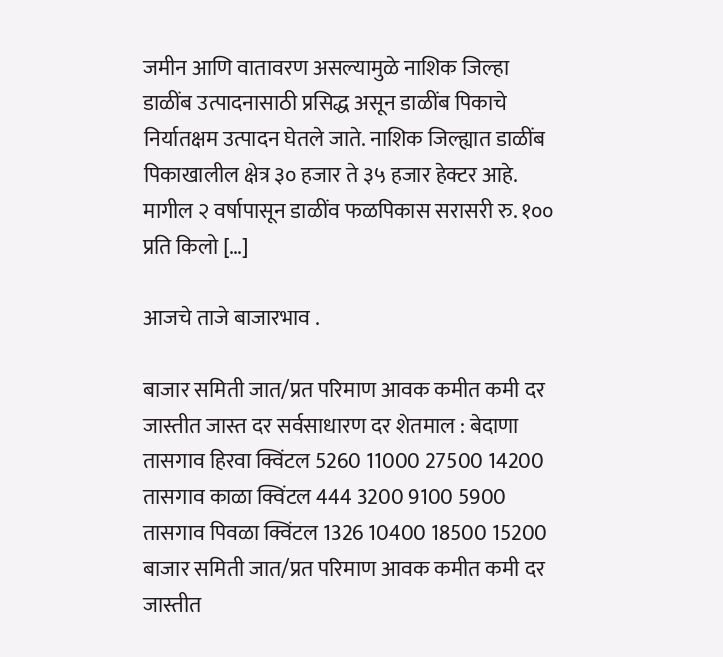जमीन आणि वातावरण असल्यामुळे नाशिक जिल्हा डाळींब उत्पादनासाठी प्रसिद्ध असून डाळींब पिकाचे निर्यातक्षम उत्पादन घेतले जाते. नाशिक जिल्ह्यात डाळींब पिकाखालील क्षेत्र ३० हजार ते ३५ हजार हेक्टर आहे. मागील २ वर्षापासून डाळींव फळपिकास सरासरी रु. १०० प्रति किलो […]

आजचे ताजे बाजारभाव .

बाजार समिती जात/प्रत परिमाण आवक कमीत कमी दर जास्तीत जास्त दर सर्वसाधारण दर शेतमाल : बेदाणा तासगाव हिरवा क्विंटल 5260 11000 27500 14200 तासगाव काळा क्विंटल 444 3200 9100 5900 तासगाव पिवळा क्विंटल 1326 10400 18500 15200 बाजार समिती जात/प्रत परिमाण आवक कमीत कमी दर जास्तीत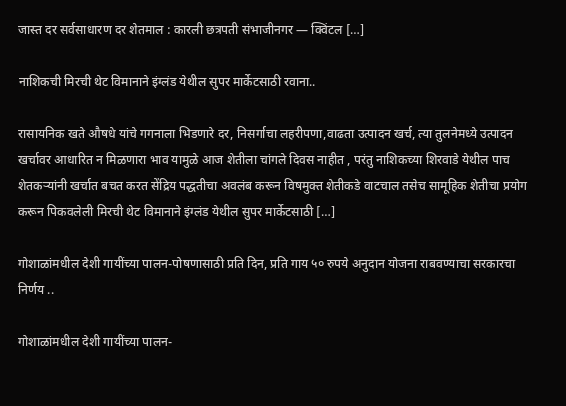जास्त दर सर्वसाधारण दर शेतमाल : कारली छत्रपती संभाजीनगर — क्विंटल […]

नाशिकची मिरची थेट विमानाने इंग्लंड येथील सुपर मार्केटसाठी रवाना..

रासायनिक खते औषधे यांचे गगनाला भिडणारे दर, निसर्गाचा लहरीपणा,वाढता उत्पादन खर्च, त्या तुलनेमध्ये उत्पादन खर्चावर आधारित न मिळणारा भाव यामुळे आज शेतीला चांगले दिवस नाहीत , परंतु नाशिकच्या शिरवाडे येथील पाच शेतकऱ्यांनी खर्चात बचत करत सेंद्रिय पद्धतीचा अवलंब करून विषमुक्त शेतीकडे वाटचाल तसेच सामूहिक शेतीचा प्रयोग करून पिकवलेली मिरची थेट विमानाने इंग्लंड येथील सुपर मार्केटसाठी […]

गोशाळांमधील देशी गायींच्या पालन-पोषणासाठी प्रति दिन, प्रति गाय ५० रुपये अनुदान योजना राबवण्याचा सरकारचा निर्णय ..

गोशाळांमधील देशी गायींच्या पालन-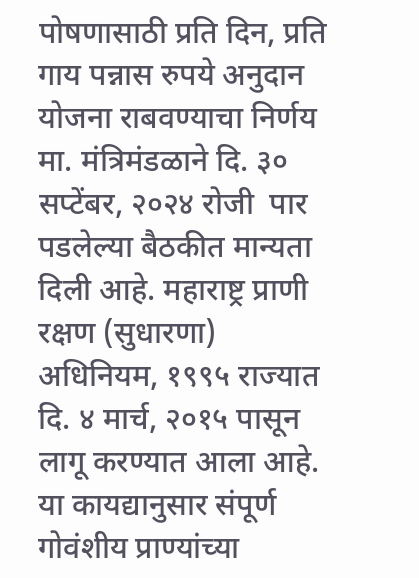पोषणासाठी प्रति दिन, प्रति गाय पन्नास रुपये अनुदान योजना राबवण्याचा निर्णय मा. मंत्रिमंडळाने दि. ३० सप्टेंबर, २०२४ रोजी  पार पडलेल्या बैठकीत मान्यता दिली आहे. महाराष्ट्र प्राणी रक्षण (सुधारणा) अधिनियम, १९९५ राज्यात दि. ४ मार्च, २०१५ पासून लागू करण्यात आला आहे. या कायद्यानुसार संपूर्ण गोवंशीय प्राण्यांच्या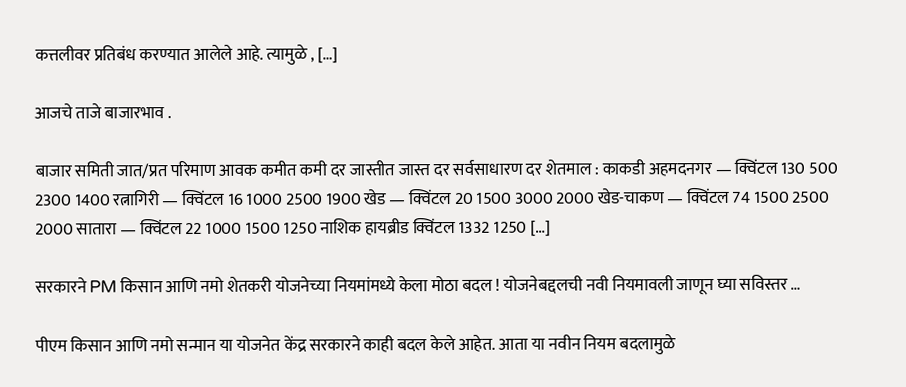कत्तलीवर प्रतिबंध करण्यात आलेले आहे. त्यामुळे , […]

आजचे ताजे बाजारभाव .

बाजार समिती जात/प्रत परिमाण आवक कमीत कमी दर जास्तीत जास्त दर सर्वसाधारण दर शेतमाल : काकडी अहमदनगर — क्विंटल 130 500 2300 1400 रत्नागिरी — क्विंटल 16 1000 2500 1900 खेड — क्विंटल 20 1500 3000 2000 खेड-चाकण — क्विंटल 74 1500 2500 2000 सातारा — क्विंटल 22 1000 1500 1250 नाशिक हायब्रीड क्विंटल 1332 1250 […]

सरकारने PM किसान आणि नमो शेतकरी योजनेच्या नियमांमध्ये केला मोठा बदल ! योजनेबद्दलची नवी नियमावली जाणून घ्या सविस्तर …

पीएम किसान आणि नमो सन्मान या योजनेत केंद्र सरकारने काही बदल केले आहेत. आता या नवीन नियम बदलामुळे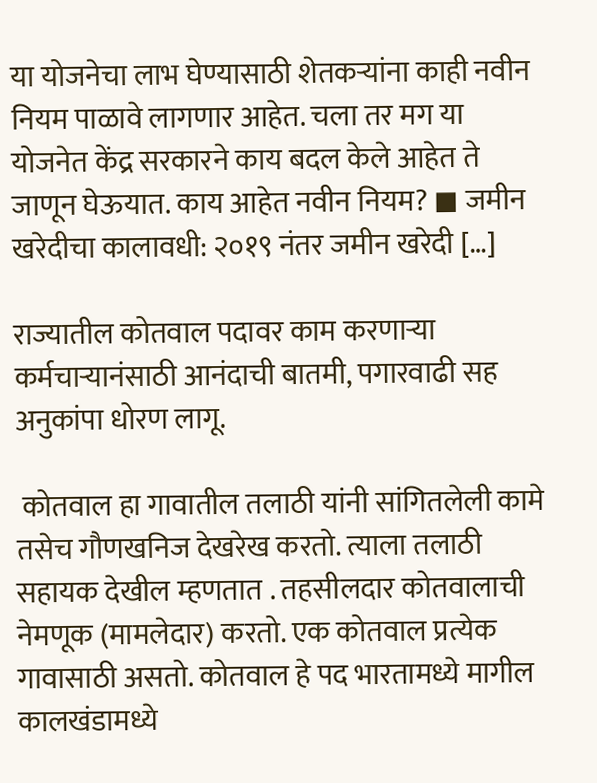या योजनेचा लाभ घेण्यासाठी शेतकऱ्यांना काही नवीन नियम पाळावे लागणार आहेत. चला तर मग या योजनेत केंद्र सरकारने काय बदल केले आहेत ते जाणून घेऊयात. काय आहेत नवीन नियम? ◼ जमीन खरेदीचा कालावधी: २०१९ नंतर जमीन खरेदी […]

राज्यातील कोतवाल पदावर काम करणाऱ्या कर्मचाऱ्यानंसाठी आनंदाची बातमी, पगारवाढी सह अनुकांपा धोरण लागू.

 कोतवाल हा गावातील तलाठी यांनी सांगितलेली कामे तसेच गौणखनिज देखरेख करतो. त्याला तलाठी सहायक देखील म्हणतात . तहसीलदार कोतवालाची नेमणूक (मामलेदार) करतो. एक कोतवाल प्रत्येक गावासाठी असतो. कोतवाल हे पद भारतामध्ये मागील कालखंडामध्ये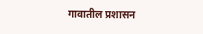गावातील प्रशासन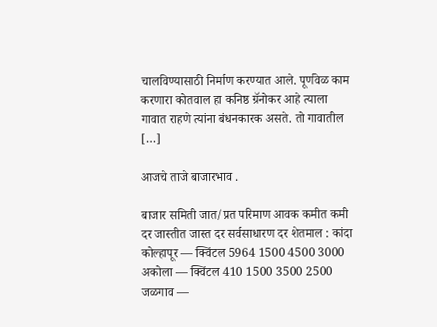चालविण्यासाठी निर्माण करण्यात आले. पूर्णवेळ काम करणारा कोतवाल हा कनिष्ठ ग्रॅनोकर आहे त्याला गावात राहणे त्यांना बंधनकारक असते. तो गावातील […]

आजचे ताजे बाजारभाव .

बाजार समिती जात/प्रत परिमाण आवक कमीत कमी दर जास्तीत जास्त दर सर्वसाधारण दर शेतमाल : कांदा कोल्हापूर — क्विंटल 5964 1500 4500 3000 अकोला — क्विंटल 410 1500 3500 2500 जळगाव —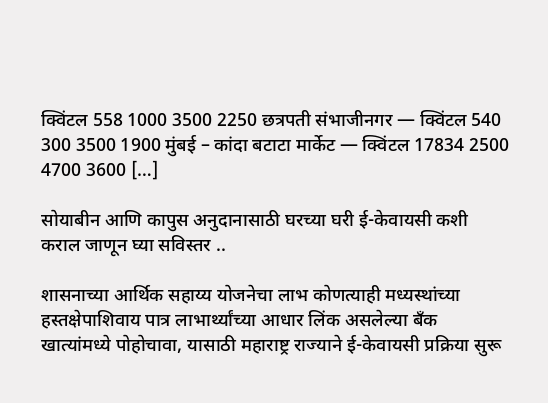क्विंटल 558 1000 3500 2250 छत्रपती संभाजीनगर — क्विंटल 540 300 3500 1900 मुंबई – कांदा बटाटा मार्केट — क्विंटल 17834 2500 4700 3600 […]

सोयाबीन आणि कापुस अनुदानासाठी घरच्या घरी ई-केवायसी कशी कराल जाणून घ्या सविस्तर ..

शासनाच्या आर्थिक सहाय्य योजनेचा लाभ कोणत्याही मध्यस्थांच्या हस्तक्षेपाशिवाय पात्र लाभार्थ्यांच्या आधार लिंक असलेल्या बँक खात्यांमध्ये पोहोचावा, यासाठी महाराष्ट्र राज्याने ई-केवायसी प्रक्रिया सुरू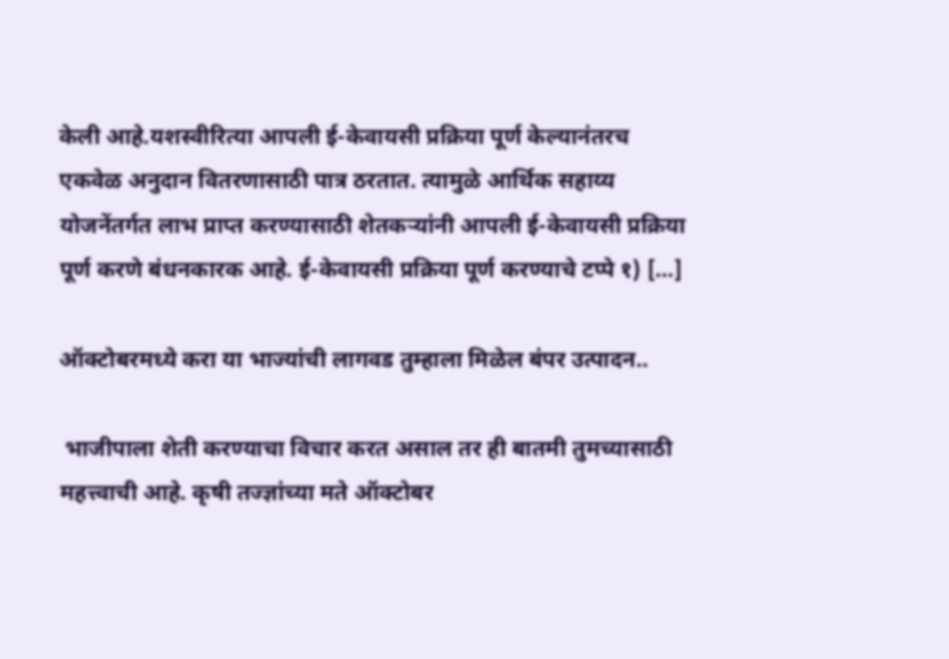केली आहे.यशस्वीरित्या आपली ई-केवायसी प्रक्रिया पूर्ण केल्यानंतरच एकवेळ अनुदान वितरणासाठी पात्र ठरतात. त्यामुळे आर्थिक सहाय्य योजनेंतर्गत लाभ प्राप्त करण्यासाठी शेतकऱ्यांनी आपली ई-केवायसी प्रक्रिया पूर्ण करणे बंधनकारक आहे. ई-केवायसी प्रक्रिया पूर्ण करण्याचे टप्पे १) […]

ऑक्टोबरमध्ये करा या भाज्यांची लागवड तुम्हाला मिळेल बंपर उत्पादन..

 भाजीपाला शेती करण्याचा विचार करत असाल तर ही बातमी तुमच्यासाठी महत्त्वाची आहे. कृषी तज्ज्ञांच्या मते ऑक्टोबर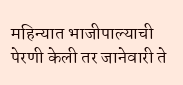महिन्यात भाजीपाल्याची पेरणी केली तर जानेवारी ते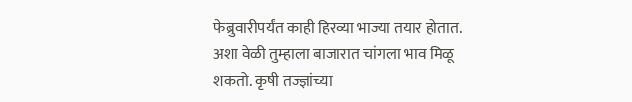फेब्रुवारीपर्यंत काही हिरव्या भाज्या तयार होतात. अशा वेळी तुम्हाला बाजारात चांगला भाव मिळू शकतो. कृषी तज्ज्ञांच्या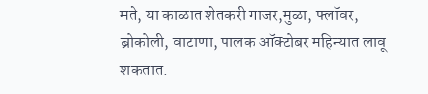मते, या काळात शेतकरी गाजर,मुळा, फ्लॉवर, ब्रोकोली, वाटाणा, पालक ऑक्टोबर महिन्यात लावू शकतात.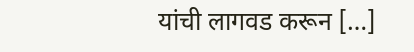यांची लागवड करून […]